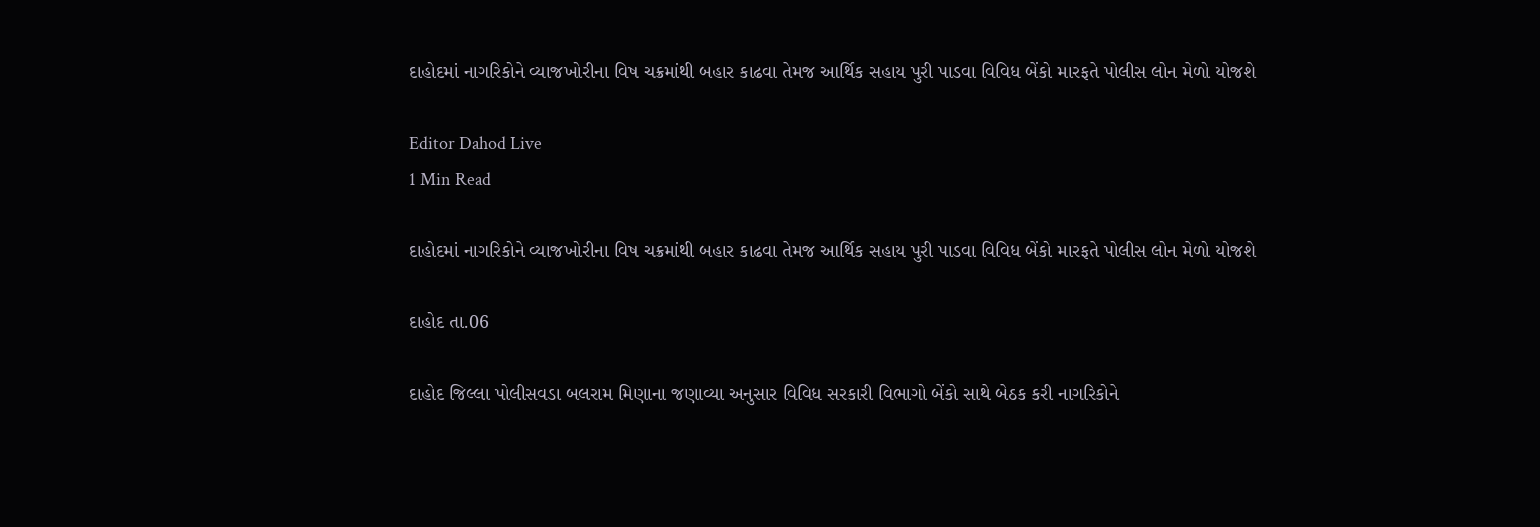દાહોદમાં નાગરિકોને વ્યાજખોરીના વિષ ચક્રમાંથી બહાર કાઢવા તેમજ આર્થિક સહાય પુરી પાડવા વિવિધ બેંકો મારફતે પોલીસ લોન મેળો યોજશે

Editor Dahod Live
1 Min Read

દાહોદમાં નાગરિકોને વ્યાજખોરીના વિષ ચક્રમાંથી બહાર કાઢવા તેમજ આર્થિક સહાય પુરી પાડવા વિવિધ બેંકો મારફતે પોલીસ લોન મેળો યોજશે

દાહોદ તા.06

દાહોદ જિલ્લા પોલીસવડા બલરામ મિણાના જણાવ્યા અનુસાર વિવિધ સરકારી વિભાગો બેંકો સાથે બેઠક કરી નાગરિકોને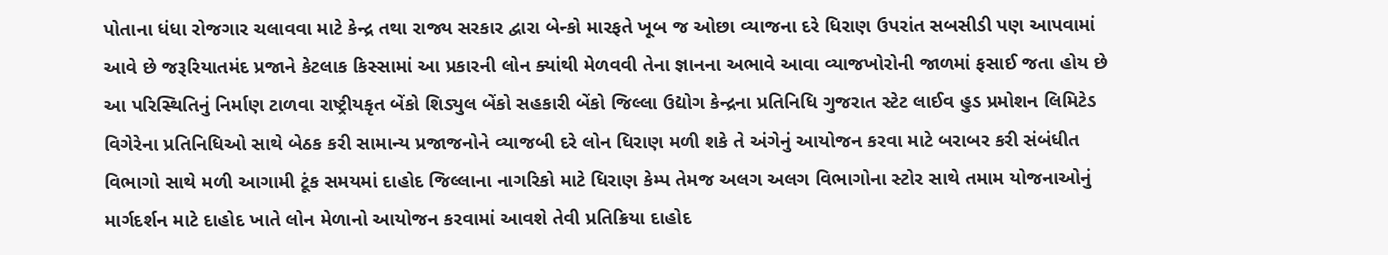પોતાના ધંધા રોજગાર ચલાવવા માટે કેન્દ્ર તથા રાજ્ય સરકાર દ્વારા બેન્કો મારફતે ખૂબ જ ઓછા વ્યાજના દરે ધિરાણ ઉપરાંત સબસીડી પણ આપવામાં આવે છે જરૂરિયાતમંદ પ્રજાને કેટલાક કિસ્સામાં આ પ્રકારની લોન ક્યાંથી મેળવવી તેના જ્ઞાનના અભાવે આવા વ્યાજખોરોની જાળમાં ફસાઈ જતા હોય છે આ પરિસ્થિતિનું નિર્માણ ટાળવા રાષ્ટ્રીયકૃત બેંકો શિડ્યુલ બેંકો સહકારી બેંકો જિલ્લા ઉદ્યોગ કેન્દ્રના પ્રતિનિધિ ગુજરાત સ્ટેટ લાઈવ હુડ પ્રમોશન લિમિટેડ વિગેરેના પ્રતિનિધિઓ સાથે બેઠક કરી સામાન્ય પ્રજાજનોને વ્યાજબી દરે લોન ધિરાણ મળી શકે તે અંગેનું આયોજન કરવા માટે બરાબર કરી સંબંધીત વિભાગો સાથે મળી આગામી ટૂંક સમયમાં દાહોદ જિલ્લાના નાગરિકો માટે ધિરાણ કેમ્પ તેમજ અલગ અલગ વિભાગોના સ્ટોર સાથે તમામ યોજનાઓનું માર્ગદર્શન માટે દાહોદ ખાતે લોન મેળાનો આયોજન કરવામાં આવશે તેવી પ્રતિક્રિયા દાહોદ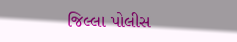જિલ્લા પોલીસ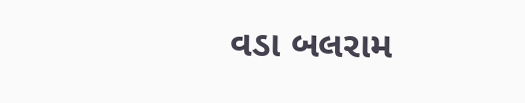વડા બલરામ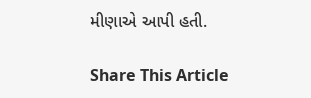મીણાએ આપી હતી.

Share This Article